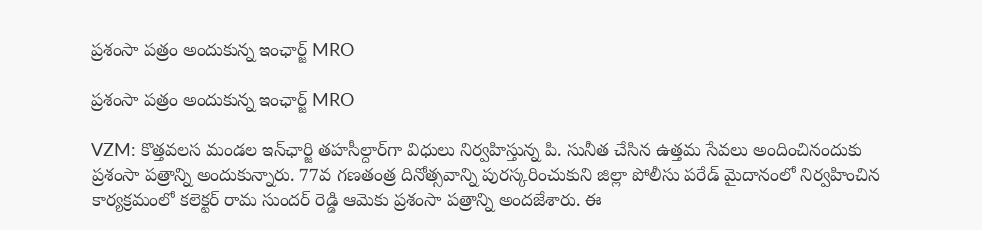ప్రశంసా పత్రం అందుకున్న ఇంఛార్జ్ MRO

ప్రశంసా పత్రం అందుకున్న ఇంఛార్జ్ MRO

VZM: కొత్తవలస మండల ఇన్‌ఛార్జి తహసీల్దార్‌గా విధులు నిర్వహిస్తున్న పి. సునీత చేసిన ఉత్తమ సేవలు అందించినందుకు ప్రశంసా పత్రాన్ని అందుకున్నారు. 77వ గణతంత్ర దినోత్సవాన్ని పురస్కరించుకుని జిల్లా పోలీసు పరేడ్ మైదానంలో నిర్వహించిన కార్యక్రమంలో కలెక్టర్ రామ సుందర్ రెడ్డి ఆమెకు ప్రశంసా పత్రాన్ని అందజేశారు. ఈ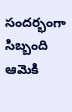సందర్భంగా సిబ్బంది ఆమెకి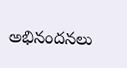అభినందనలు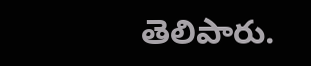తెలిపారు.